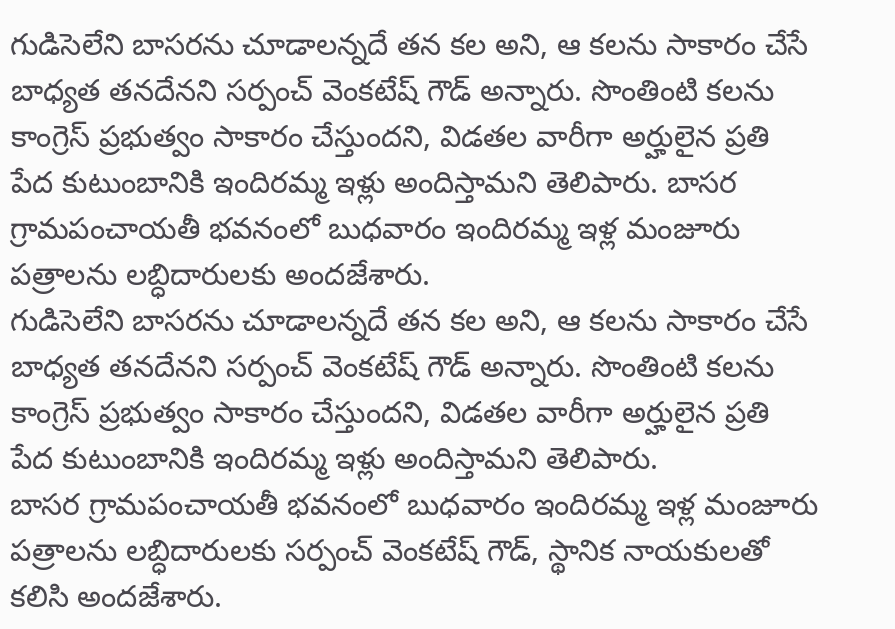గుడిసెలేని బాసరను చూడాలన్నదే తన కల అని, ఆ కలను సాకారం చేసే బాధ్యత తనదేనని సర్పంచ్ వెంకటేష్ గౌడ్ అన్నారు. సొంతింటి కలను కాంగ్రెస్ ప్రభుత్వం సాకారం చేస్తుందని, విడతల వారీగా అర్హులైన ప్రతి పేద కుటుంబానికి ఇందిరమ్మ ఇళ్లు అందిస్తామని తెలిపారు. బాసర గ్రామపంచాయతీ భవనంలో బుధవారం ఇందిరమ్మ ఇళ్ల మంజూరు పత్రాలను లబ్ధిదారులకు అందజేశారు.
గుడిసెలేని బాసరను చూడాలన్నదే తన కల అని, ఆ కలను సాకారం చేసే బాధ్యత తనదేనని సర్పంచ్ వెంకటేష్ గౌడ్ అన్నారు. సొంతింటి కలను కాంగ్రెస్ ప్రభుత్వం సాకారం చేస్తుందని, విడతల వారీగా అర్హులైన ప్రతి పేద కుటుంబానికి ఇందిరమ్మ ఇళ్లు అందిస్తామని తెలిపారు.
బాసర గ్రామపంచాయతీ భవనంలో బుధవారం ఇందిరమ్మ ఇళ్ల మంజూరు పత్రాలను లబ్ధిదారులకు సర్పంచ్ వెంకటేష్ గౌడ్, స్థానిక నాయకులతో కలిసి అందజేశారు.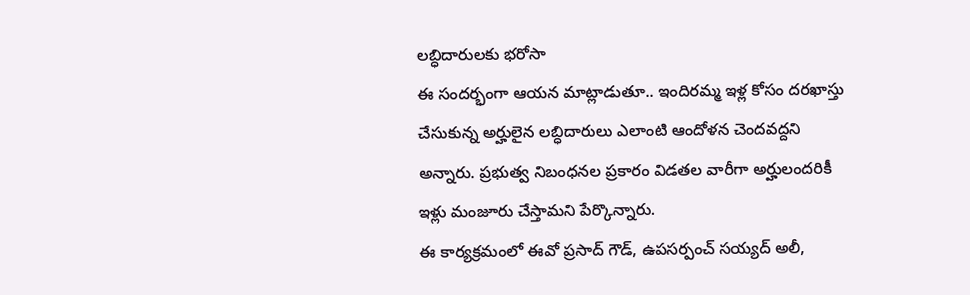లబ్ధిదారులకు భరోసా
ఈ సందర్భంగా ఆయన మాట్లాడుతూ.. ఇందిరమ్మ ఇళ్ల కోసం దరఖాస్తు చేసుకున్న అర్హులైన లబ్ధిదారులు ఎలాంటి ఆందోళన చెందవద్దని అన్నారు. ప్రభుత్వ నిబంధనల ప్రకారం విడతల వారీగా అర్హులందరికీ ఇళ్లు మంజూరు చేస్తామని పేర్కొన్నారు.
ఈ కార్యక్రమంలో ఈవో ప్రసాద్ గౌడ్, ఉపసర్పంచ్ సయ్యద్ అలీ,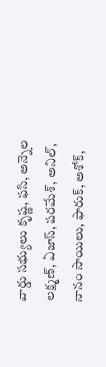వార్డు సభ్యులు కృష్ణ, ఫసి, అన్నెల లక్ష్మణ్, ఏజాస్, పరమేశ్, అనిల్, నానం సాయిలు, ఫారుక్, అశోక్,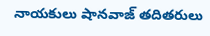నాయకులు షానవాజ్ తదితరులు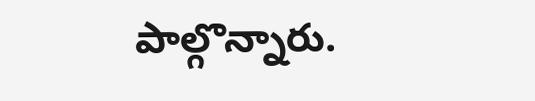పాల్గొన్నారు.